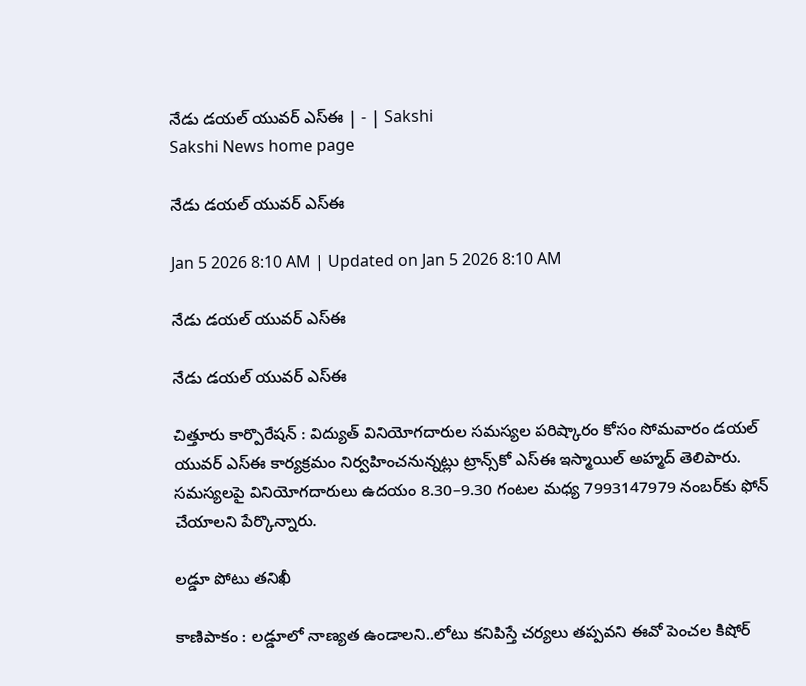నేడు డయల్‌ యువర్‌ ఎస్‌ఈ | - | Sakshi
Sakshi News home page

నేడు డయల్‌ యువర్‌ ఎస్‌ఈ

Jan 5 2026 8:10 AM | Updated on Jan 5 2026 8:10 AM

నేడు డయల్‌ యువర్‌ ఎస్‌ఈ

నేడు డయల్‌ యువర్‌ ఎస్‌ఈ

చిత్తూరు కార్పొరేషన్‌ : విద్యుత్‌ వినియోగదారుల సమస్యల పరిష్కారం కోసం సోమవారం డయల్‌ యువర్‌ ఎస్‌ఈ కార్యక్రమం నిర్వహించనున్నట్లు ట్రాన్స్‌కో ఎస్‌ఈ ఇస్మాయిల్‌ అహ్మద్‌ తెలిపారు. సమస్యలపై వినియోగదారులు ఉదయం 8.30–9.30 గంటల మధ్య 7993147979 నంబర్‌కు ఫోన్‌ చేయాలని పేర్కొన్నారు.

లడ్డూ పోటు తనిఖీ

కాణిపాకం : లడ్డూలో నాణ్యత ఉండాలని..లోటు కనిపిస్తే చర్యలు తప్పవని ఈవో పెంచల కిషోర్‌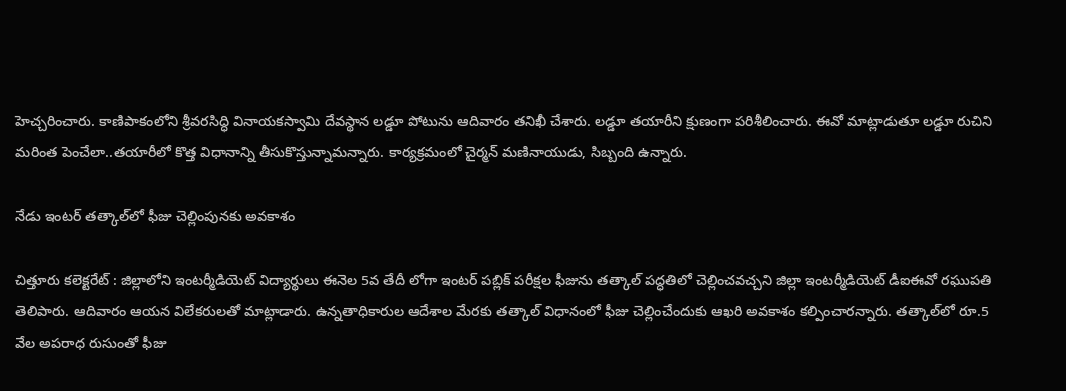హెచ్చరించారు. కాణిపాకంలోని శ్రీవరసిద్ధి వినాయకస్వామి దేవస్థాన లడ్డూ పోటును ఆదివారం తనిఖీ చేశారు. లడ్డూ తయారీని క్షుణంగా పరిశీలించారు. ఈవో మాట్లాడుతూ లడ్డూ రుచిని మరింత పెంచేలా..తయారీలో కొత్త విధానాన్ని తీసుకొస్తున్నామన్నారు. కార్యక్రమంలో చైర్మన్‌ మణినాయుడు, సిబ్బంది ఉన్నారు.

నేడు ఇంటర్‌ తత్కాల్‌లో ఫీజు చెల్లింపునకు అవకాశం

చిత్తూరు కలెక్టరేట్‌ : జిల్లాలోని ఇంటర్మీడియెట్‌ విద్యార్థులు ఈనెల 5వ తేదీ లోగా ఇంటర్‌ పబ్లిక్‌ పరీక్షల ఫీజును తత్కాల్‌ పద్ధతిలో చెల్లించవచ్చని జిల్లా ఇంటర్మీడియెట్‌ డీఐఈవో రఘుపతి తెలిపారు. ఆదివారం ఆయన విలేకరులతో మాట్లాడారు. ఉన్నతాధికారుల ఆదేశాల మేరకు తత్కాల్‌ విధానంలో ఫీజు చెల్లించేందుకు ఆఖరి అవకాశం కల్పించారన్నారు. తత్కాల్‌లో రూ.5 వేల అపరాధ రుసుంతో ఫీజు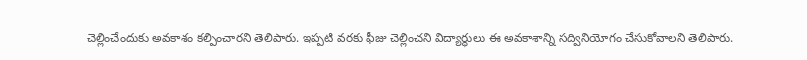చెల్లించేందుకు అవకాశం కల్పించారని తెలిపారు. ఇప్పటి వరకు ఫీజు చెల్లించని విద్యార్థులు ఈ అవకాశాన్ని సద్వినియోగం చేసుకోవాలని తెలిపారు.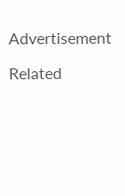Advertisement

Related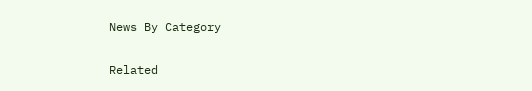News By Category

Related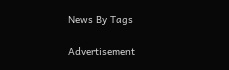News By Tags

Advertisement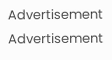Advertisement
Advertisement